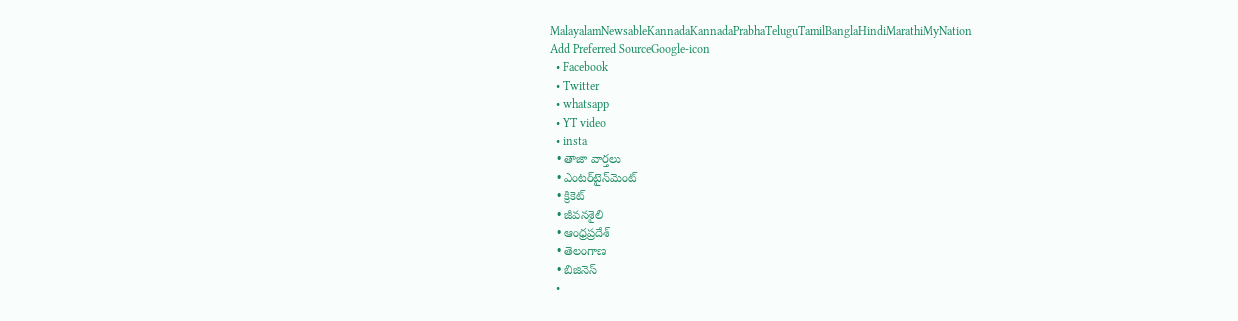MalayalamNewsableKannadaKannadaPrabhaTeluguTamilBanglaHindiMarathiMyNation
Add Preferred SourceGoogle-icon
  • Facebook
  • Twitter
  • whatsapp
  • YT video
  • insta
  • తాజా వార్తలు
  • ఎంటర్‌టైన్‌మెంట్
  • క్రికెట్
  • జీవనశైలి
  • ఆంధ్రప్రదేశ్
  • తెలంగాణ
  • బిజినెస్
  •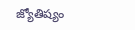జ్యోతిష్యం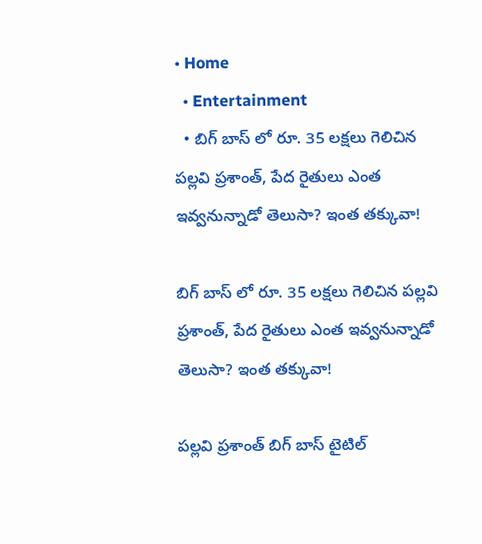• Home
  • Entertainment
  • బిగ్ బాస్ లో రూ. 35 లక్షలు గెలిచిన పల్లవి ప్రశాంత్, పేద రైతులు ఎంత ఇవ్వనున్నాడో తెలుసా? ఇంత తక్కువా!

బిగ్ బాస్ లో రూ. 35 లక్షలు గెలిచిన పల్లవి ప్రశాంత్, పేద రైతులు ఎంత ఇవ్వనున్నాడో తెలుసా? ఇంత తక్కువా!

పల్లవి ప్రశాంత్ బిగ్ బాస్ టైటిల్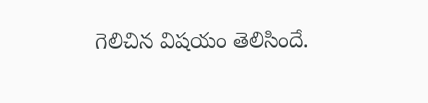గెలిచిన విషయం తెలిసిందే.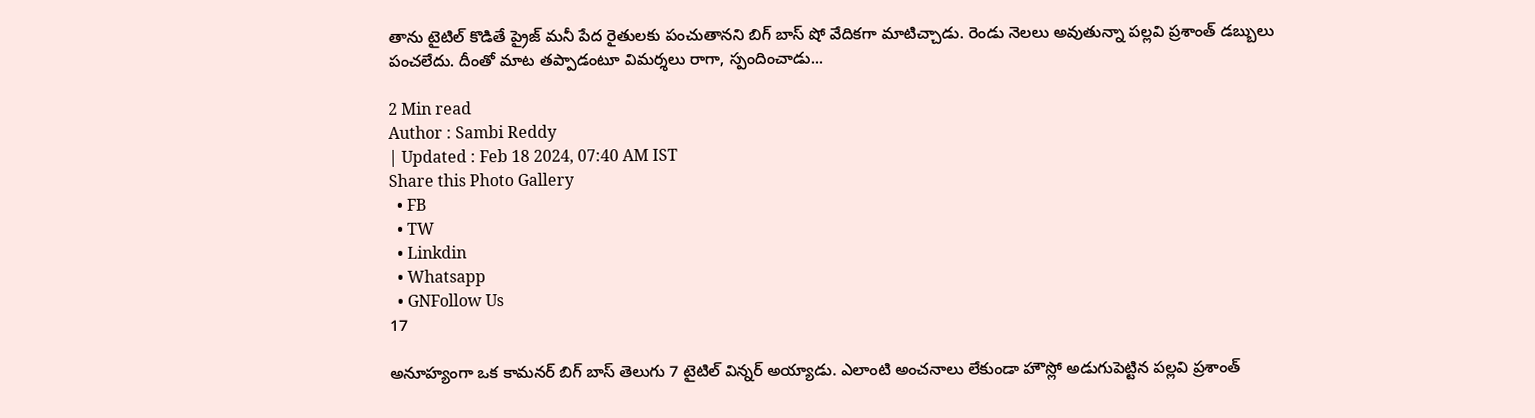తాను టైటిల్ కొడితే ప్రైజ్ మనీ పేద రైతులకు పంచుతానని బిగ్ బాస్ షో వేదికగా మాటిచ్చాడు. రెండు నెలలు అవుతున్నా పల్లవి ప్రశాంత్ డబ్బులు పంచలేదు. దీంతో మాట తప్పాడంటూ విమర్శలు రాగా, స్పందించాడు...

2 Min read
Author : Sambi Reddy
| Updated : Feb 18 2024, 07:40 AM IST
Share this Photo Gallery
  • FB
  • TW
  • Linkdin
  • Whatsapp
  • GNFollow Us
17

అనూహ్యంగా ఒక కామనర్ బిగ్ బాస్ తెలుగు 7 టైటిల్ విన్నర్ అయ్యాడు. ఎలాంటి అంచనాలు లేకుండా హౌస్లో అడుగుపెట్టిన పల్లవి ప్రశాంత్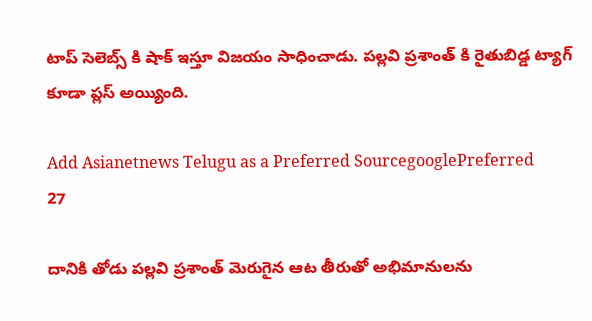టాప్ సెలెబ్స్ కి షాక్ ఇస్తూ విజయం సాధించాడు. పల్లవి ప్రశాంత్ కి రైతుబిడ్డ ట్యాగ్ కూడా ప్లస్ అయ్యింది.

Add Asianetnews Telugu as a Preferred SourcegooglePreferred
27

దానికి తోడు పల్లవి ప్రశాంత్ మెరుగైన ఆట తీరుతో అభిమానులను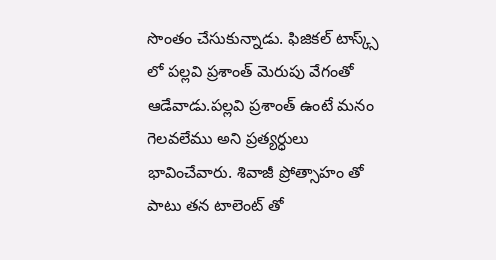సొంతం చేసుకున్నాడు. ఫిజికల్ టాస్క్స్  లో పల్లవి ప్రశాంత్ మెరుపు వేగంతో ఆడేవాడు.పల్లవి ప్రశాంత్ ఉంటే మనం గెలవలేము అని ప్రత్యర్ధులు భావించేవారు. శివాజీ ప్రోత్సాహం తో పాటు తన టాలెంట్ తో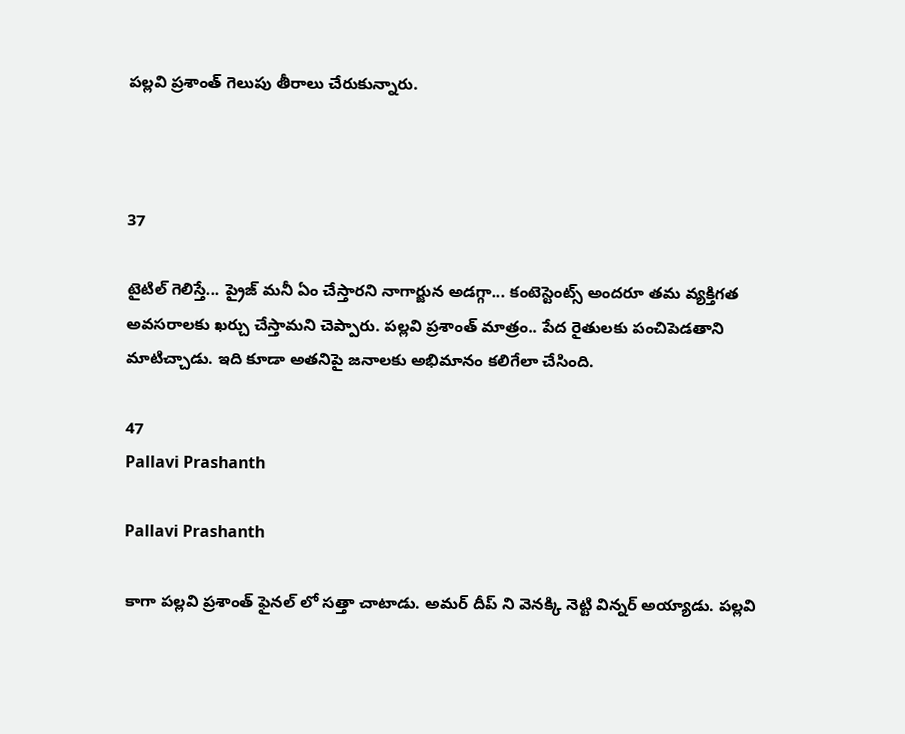పల్లవి ప్రశాంత్ గెలుపు తీరాలు చేరుకున్నారు.



37

టైటిల్ గెలిస్తే... ప్రైజ్ మనీ ఏం చేస్తారని నాగార్జున అడగ్గా... కంటెస్టెంట్స్ అందరూ తమ వ్యక్తిగత అవసరాలకు ఖర్చు చేస్తామని చెప్పారు. పల్లవి ప్రశాంత్ మాత్రం.. పేద రైతులకు పంచిపెడతాని మాటిచ్చాడు. ఇది కూడా అతనిపై జనాలకు అభిమానం కలిగేలా చేసింది.

47
Pallavi Prashanth

Pallavi Prashanth

కాగా పల్లవి ప్రశాంత్ ఫైనల్ లో సత్తా చాటాడు. అమర్ దీప్ ని వెనక్కి నెట్టి విన్నర్ అయ్యాడు. పల్లవి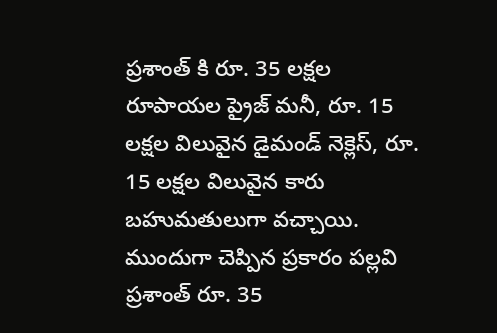ప్రశాంత్ కి రూ. 35 లక్షల రూపాయల ప్రైజ్ మనీ, రూ. 15 లక్షల విలువైన డైమండ్ నెక్లెస్, రూ. 15 లక్షల విలువైన కారు బహుమతులుగా వచ్చాయి. ముందుగా చెప్పిన ప్రకారం పల్లవి ప్రశాంత్ రూ. 35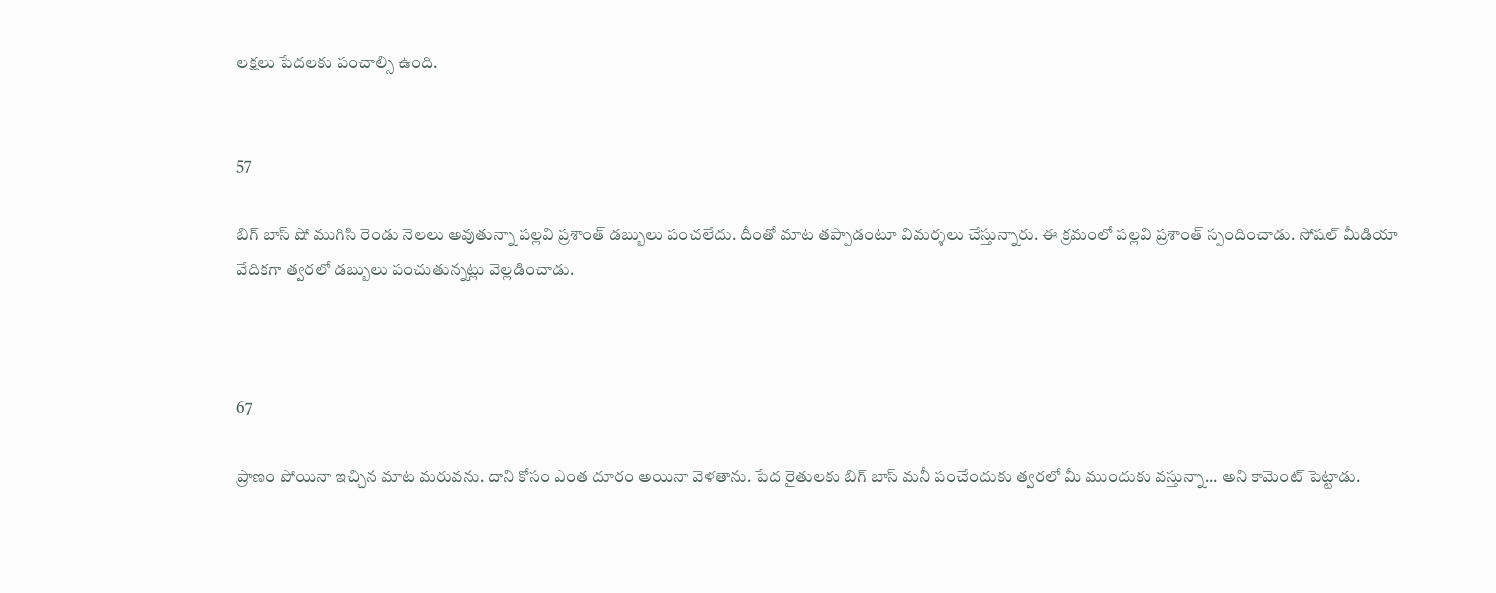లక్షలు పేదలకు పంచాల్సి ఉంది.


57

బిగ్ బాస్ షో ముగిసి రెండు నెలలు అవుతున్నా పల్లవి ప్రశాంత్ డబ్బులు పంచలేదు. దీంతో మాట తప్పాడంటూ విమర్శలు చేస్తున్నారు. ఈ క్రమంలో పల్లవి ప్రశాంత్ స్పందించాడు. సోషల్ మీడియా వేదికగా త్వరలో డబ్బులు పంచుతున్నట్లు వెల్లడించాడు.



67

ప్రాణం పోయినా ఇచ్చిన మాట మరువను. దాని కోసం ఎంత దూరం అయినా వెళతాను. పేద రైతులకు బిగ్ బాస్ మనీ పంచేందుకు త్వరలో మీ ముందుకు వస్తున్నా... అని కామెంట్ పెట్టాడు.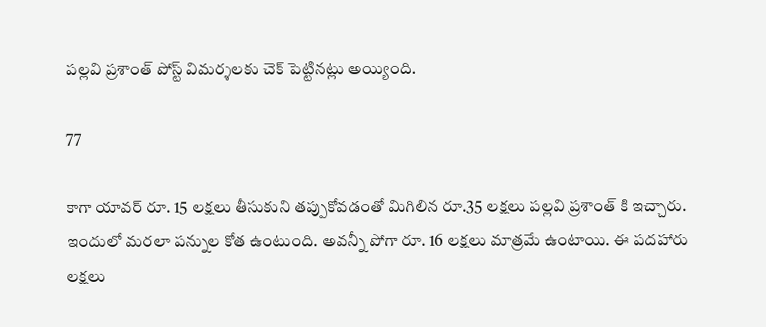పల్లవి ప్రశాంత్ పోస్ట్ విమర్శలకు చెక్ పెట్టినట్లు అయ్యింది.

77

కాగా యావర్ రూ. 15 లక్షలు తీసుకుని తప్పుకోవడంతో మిగిలిన రూ.35 లక్షలు పల్లవి ప్రశాంత్ కి ఇచ్చారు. ఇందులో మరలా పన్నుల కోత ఉంటుంది. అవన్నీ పోగా రూ. 16 లక్షలు మాత్రమే ఉంటాయి. ఈ పదహారు లక్షలు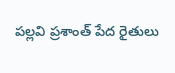పల్లవి ప్రశాంత్ పేద రైతులు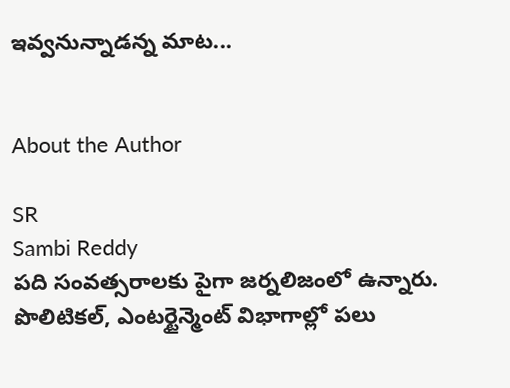ఇవ్వనున్నాడన్న మాట...


About the Author

SR
Sambi Reddy
పది సంవత్సరాలకు పైగా జర్నలిజంలో ఉన్నారు. పొలిటికల్, ఎంటర్టైన్మెంట్ విభాగాల్లో పలు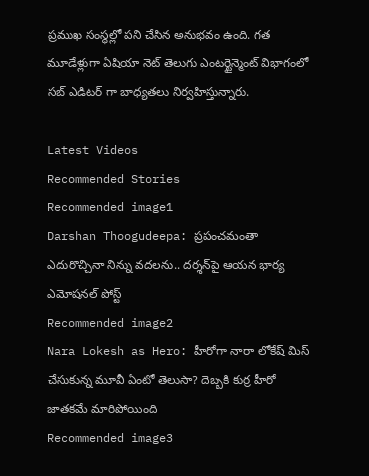ప్రముఖ సంస్థల్లో పని చేసిన అనుభవం ఉంది. గత మూడేళ్లుగా ఏషియా నెట్ తెలుగు ఎంటర్టైన్మెంట్ విభాగంలో సబ్ ఎడిటర్ గా బాధ్యతలు నిర్వహిస్తున్నారు.

Latest Videos
Recommended Stories
Recommended image1
Darshan Thoogudeepa: ప్రపంచమంతా ఎదురొచ్చినా నిన్ను వదలను.. దర్శన్‌పై ఆయన భార్య ఎమోషనల్ పోస్ట్
Recommended image2
Nara Lokesh as Hero: హీరోగా నారా లోకేష్‌ మిస్‌ చేసుకున్న మూవీ ఏంటో తెలుసా? దెబ్బకి కుర్ర హీరో జాతకమే మారిపోయింది
Recommended image3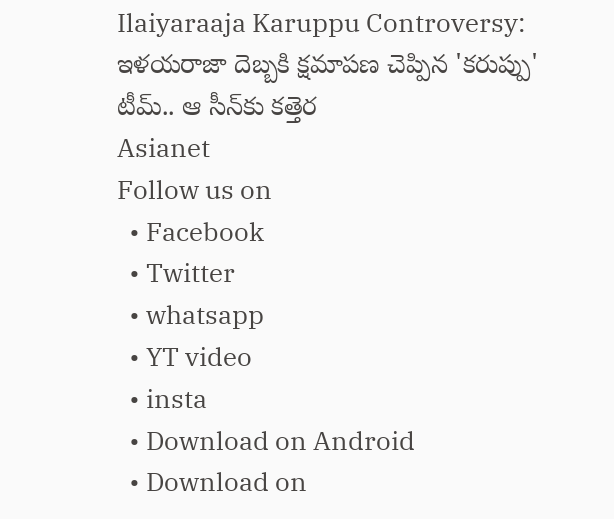Ilaiyaraaja Karuppu Controversy: ఇళయరాజా దెబ్బకి క్షమాపణ చెప్పిన 'కరుప్పు' టీమ్.. ఆ సీన్‌కు కత్తెర
Asianet
Follow us on
  • Facebook
  • Twitter
  • whatsapp
  • YT video
  • insta
  • Download on Android
  • Download on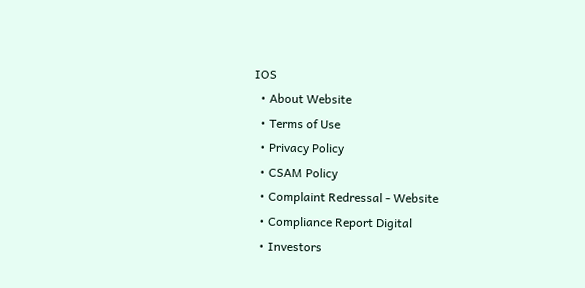IOS
  • About Website
  • Terms of Use
  • Privacy Policy
  • CSAM Policy
  • Complaint Redressal - Website
  • Compliance Report Digital
  • Investors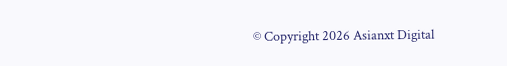© Copyright 2026 Asianxt Digital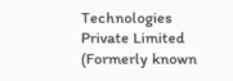Technologies Private Limited (Formerly known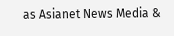as Asianet News Media &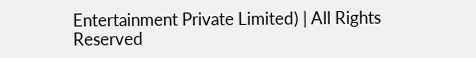Entertainment Private Limited) | All Rights Reserved